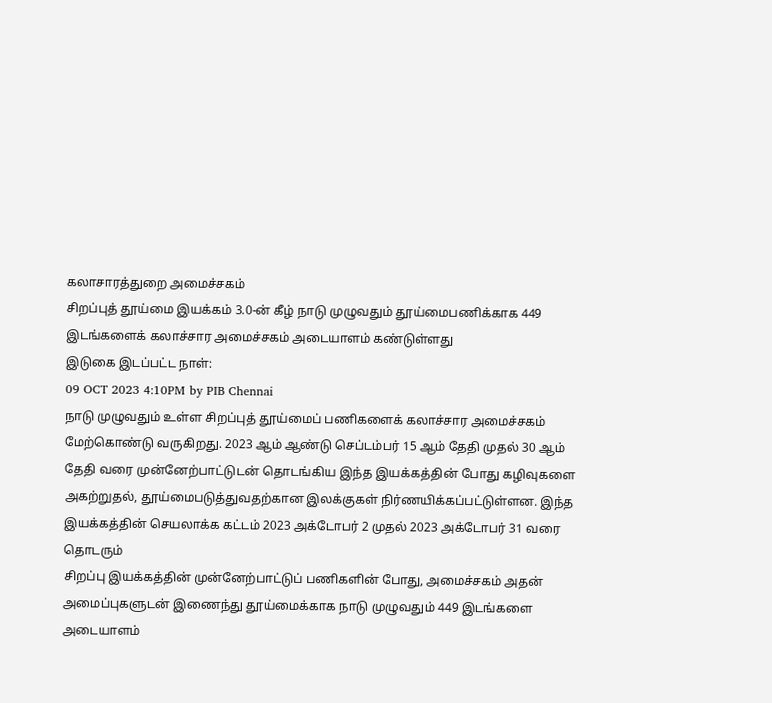கலாசாரத்துறை அமைச்சகம்
சிறப்புத் தூய்மை இயக்கம் 3.0-ன் கீழ் நாடு முழுவதும் தூய்மைபணிக்காக 449 இடங்களைக் கலாச்சார அமைச்சகம் அடையாளம் கண்டுள்ளது
இடுகை இடப்பட்ட நாள்:
09 OCT 2023 4:10PM by PIB Chennai
நாடு முழுவதும் உள்ள சிறப்புத் தூய்மைப் பணிகளைக் கலாச்சார அமைச்சகம் மேற்கொண்டு வருகிறது. 2023 ஆம் ஆண்டு செப்டம்பர் 15 ஆம் தேதி முதல் 30 ஆம் தேதி வரை முன்னேற்பாட்டுடன் தொடங்கிய இந்த இயக்கத்தின் போது கழிவுகளை அகற்றுதல், தூய்மைபடுத்துவதற்கான இலக்குகள் நிர்ணயிக்கப்பட்டுள்ளன. இந்த இயக்கத்தின் செயலாக்க கட்டம் 2023 அக்டோபர் 2 முதல் 2023 அக்டோபர் 31 வரை தொடரும்
சிறப்பு இயக்கத்தின் முன்னேற்பாட்டுப் பணிகளின் போது, அமைச்சகம் அதன் அமைப்புகளுடன் இணைந்து தூய்மைக்காக நாடு முழுவதும் 449 இடங்களை அடையாளம்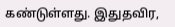கண்டுள்ளது. இதுதவிர,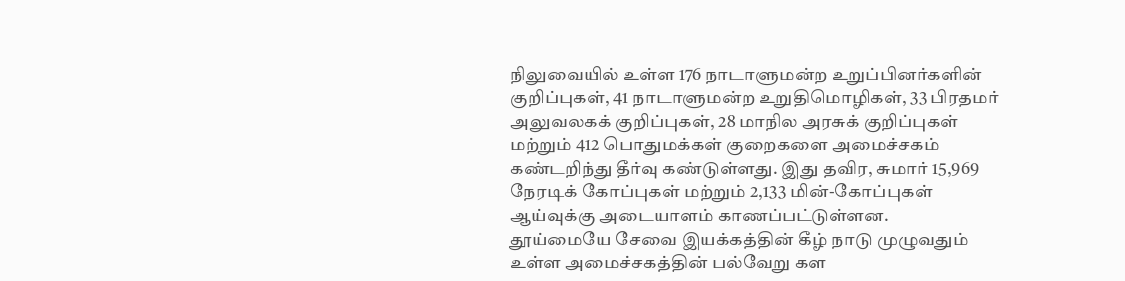நிலுவையில் உள்ள 176 நாடாளுமன்ற உறுப்பினர்களின் குறிப்புகள், 41 நாடாளுமன்ற உறுதிமொழிகள், 33 பிரதமர் அலுவலகக் குறிப்புகள், 28 மாநில அரசுக் குறிப்புகள் மற்றும் 412 பொதுமக்கள் குறைகளை அமைச்சகம் கண்டறிந்து தீர்வு கண்டுள்ளது. இது தவிர, சுமார் 15,969 நேரடிக் கோப்புகள் மற்றும் 2,133 மின்-கோப்புகள் ஆய்வுக்கு அடையாளம் காணப்பட்டுள்ளன.
தூய்மையே சேவை இயக்கத்தின் கீழ் நாடு முழுவதும் உள்ள அமைச்சகத்தின் பல்வேறு கள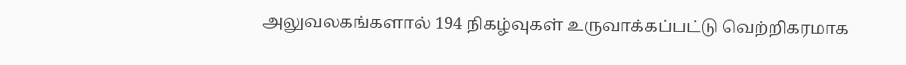அலுவலகங்களால் 194 நிகழ்வுகள் உருவாக்கப்பட்டு வெற்றிகரமாக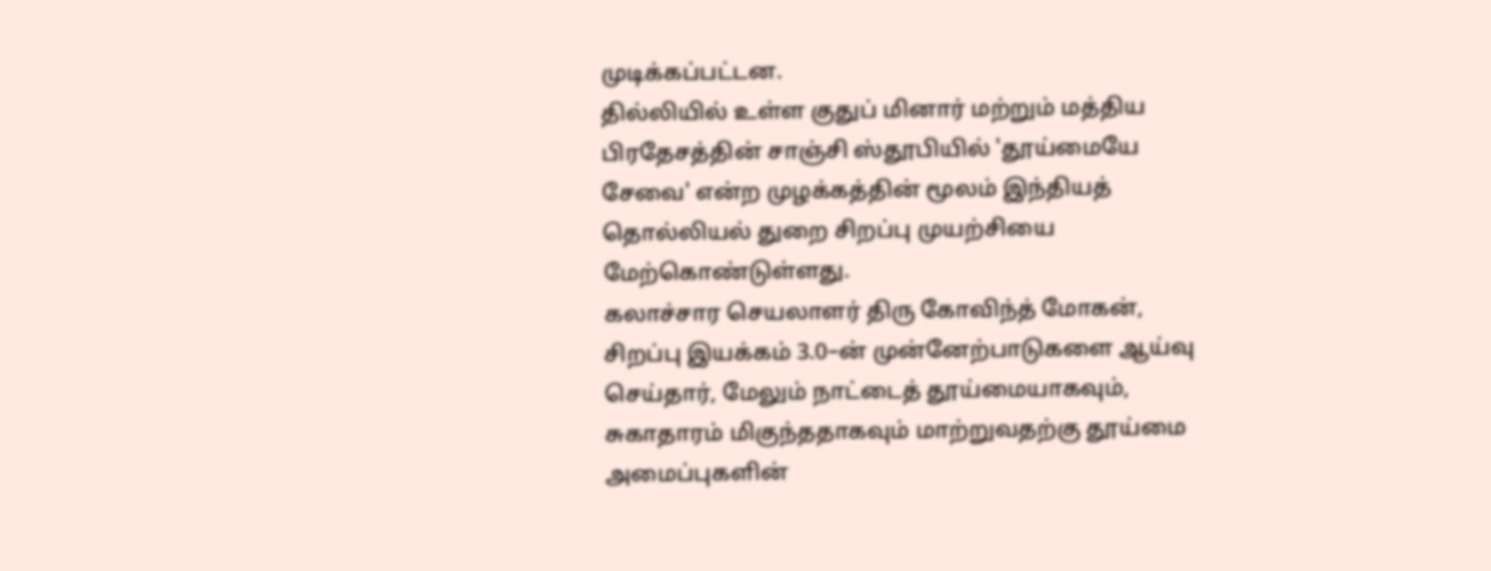முடிக்கப்பட்டன.
தில்லியில் உள்ள குதுப் மினார் மற்றும் மத்திய பிரதேசத்தின் சாஞ்சி ஸ்தூபியில் 'தூய்மையே சேவை' என்ற முழக்கத்தின் மூலம் இந்தியத் தொல்லியல் துறை சிறப்பு முயற்சியை மேற்கொண்டுள்ளது.
கலாச்சார செயலாளர் திரு கோவிந்த் மோகன், சிறப்பு இயக்கம் 3.0–ன் முன்னேற்பாடுகளை ஆய்வு செய்தார், மேலும் நாட்டைத் தூய்மையாகவும், சுகாதாரம் மிகுந்ததாகவும் மாற்றுவதற்கு தூய்மை அமைப்புகளின்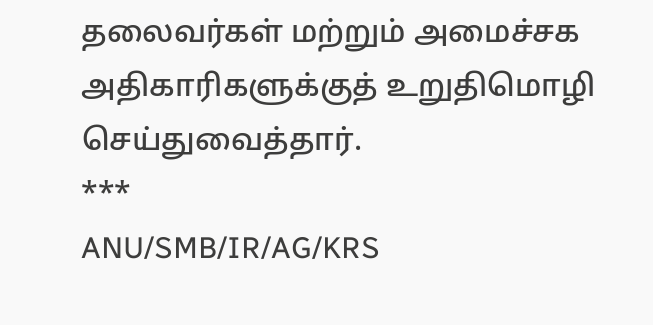தலைவர்கள் மற்றும் அமைச்சக அதிகாரிகளுக்குத் உறுதிமொழி செய்துவைத்தார்.
***
ANU/SMB/IR/AG/KRS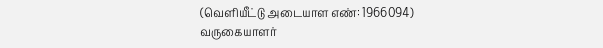(வெளியீட்டு அடையாள எண்: 1966094)
வருகையாளர்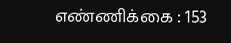எண்ணிக்கை : 153